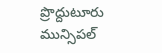ప్రొద్దుటూరు మున్సిపల్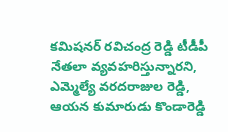కమిషనర్ రవిచంద్ర రెడ్డి టీడీపీ నేతలా వ్యవహరిస్తున్నారని, ఎమ్మెల్యే వరదరాజుల రెడ్డి, ఆయన కుమారుడు కొండారెడ్డి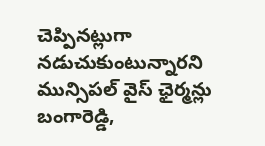చెప్పినట్లుగా నడుచుకుంటున్నారని మున్సిపల్ వైస్ ఛైర్మన్లు బంగారెడ్డి,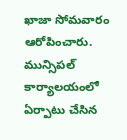ఖాజా సోమవారం ఆరోపించారు. మున్సిపల్ కార్యాలయంలో ఏర్పాటు చేసిన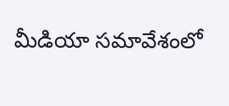మీడియా సమావేశంలో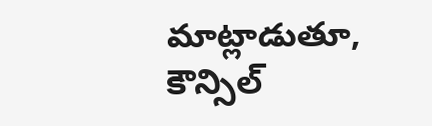మాట్లాడుతూ, కౌన్సిల్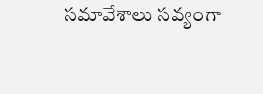సమావేశాలు సవ్యంగా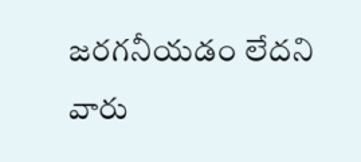జరగనీయడం లేదని వారు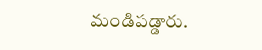మండిపడ్డారు.